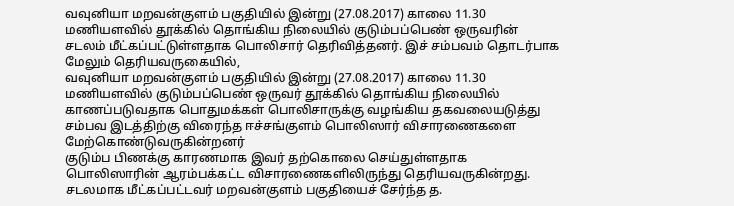வவுனியா மறவன்குளம் பகுதியில் இன்று (27.08.2017) காலை 11.30 மணியளவில் தூக்கில் தொங்கிய நிலையில் குடும்பப்பெண் ஒருவரின் சடலம் மீட்கப்பட்டுள்ளதாக பொலிசார் தெரிவித்தனர். இச் சம்பவம் தொடர்பாக மேலும் தெரியவருகையில்,
வவுனியா மறவன்குளம் பகுதியில் இன்று (27.08.2017) காலை 11.30 மணியளவில் குடும்பப்பெண் ஒருவர் தூக்கில் தொங்கிய நிலையில் காணப்படுவதாக பொதுமக்கள் பொலிசாருக்கு வழங்கிய தகவலையடுத்து சம்பவ இடத்திற்கு விரைந்த ஈச்சங்குளம் பொலிஸார் விசாரணைகளை மேற்கொண்டுவருகின்றனர்
குடும்ப பிணக்கு காரணமாக இவர் தற்கொலை செய்துள்ளதாக பொலிஸாரின் ஆரம்பக்கட்ட விசாரணைகளிலிருந்து தெரியவருகின்றது.
சடலமாக மீட்கப்பட்டவர் மறவன்குளம் பகுதியைச் சேர்ந்த த.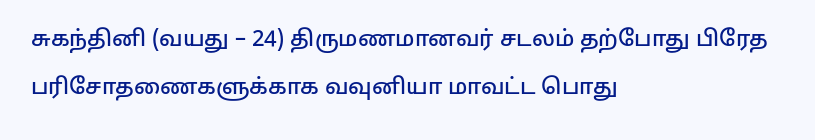சுகந்தினி (வயது – 24) திருமணமானவர் சடலம் தற்போது பிரேத பரிசோதணைகளுக்காக வவுனியா மாவட்ட பொது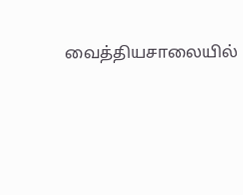வைத்தியசாலையில்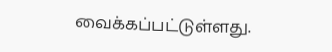வைக்கப்பட்டுள்ளது.